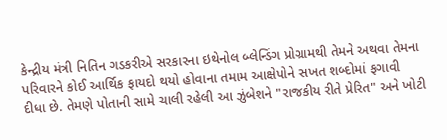કેન્દ્રીય મંત્રી નિતિન ગડકરીએ સરકારના ઇથેનોલ બ્લેન્ડિંગ પ્રોગ્રામથી તેમને અથવા તેમના પરિવારને કોઈ આર્થિક ફાયદો થયો હોવાના તમામ આક્ષેપોને સખત શબ્દોમાં ફગાવી દીધા છે. તેમણે પોતાની સામે ચાલી રહેલી આ ઝુંબેશને "રાજકીય રીતે પ્રેરિત" અને ખોટી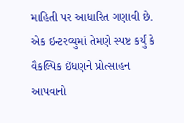માહિતી પર આધારિત ગણાવી છે. એક ઇન્ટરવ્યુમાં તેમણે સ્પષ્ટ કર્યું કે વૈકલ્પિક ઇંધણને પ્રોત્સાહન આપવાનો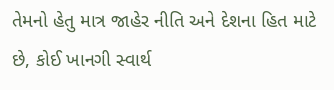તેમનો હેતુ માત્ર જાહેર નીતિ અને દેશના હિત માટે છે, કોઈ ખાનગી સ્વાર્થ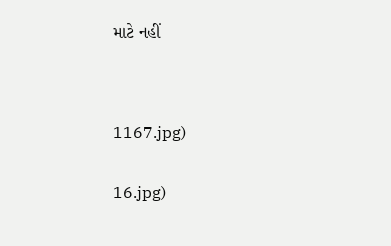માટે નહીં




1167.jpg)


16.jpg)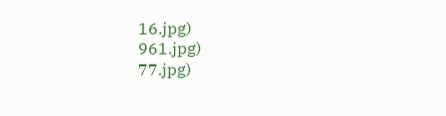16.jpg)
961.jpg)
77.jpg)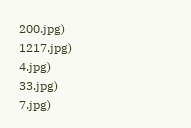200.jpg)
1217.jpg)
4.jpg)
33.jpg)
7.jpg)